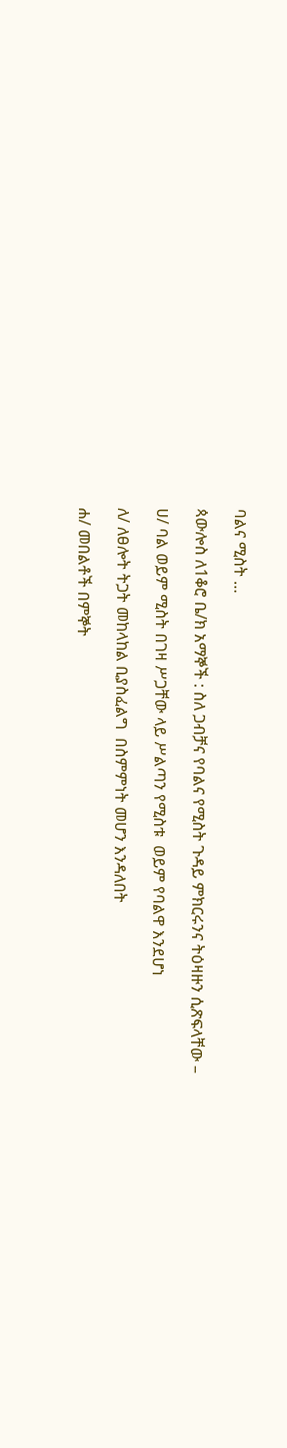ባልና ሚስት …

ጳውሎስ ለ1ቆሮ ቤ/ክ አማኞች : ስለ ጋብቻና የባልና የሚስት ጉዳይ ምክርሩንና ትዕዛዙን ሲጽፍላቸው –

ሀ/ ባል ወይም ሚስት በገዛ ሥጋቸው ላይ ሥልጣን የሚስቱ  ወይም የባልዋ እንደሆነ

ለ/ ለፀሎት ትጋት መከላከል ቢያስፈልግ  በስምምነት መሆን እንዳለበት

ሐ/ መበልቶች በምኞት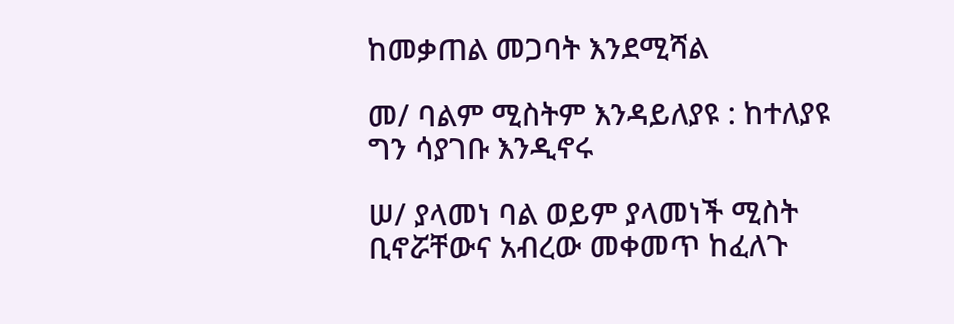ከመቃጠል መጋባት እንደሚሻል

መ/ ባልም ሚስትም እንዳይለያዩ : ከተለያዩ ግን ሳያገቡ እንዲኖሩ

ሠ/ ያላመነ ባል ወይም ያላመነች ሚስት ቢኖሯቸውና አብረው መቀመጥ ከፈለጉ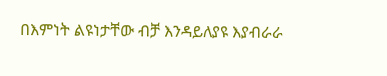በእምነት ልዩነታቸው ብቻ እንዳይለያዩ እያብራራ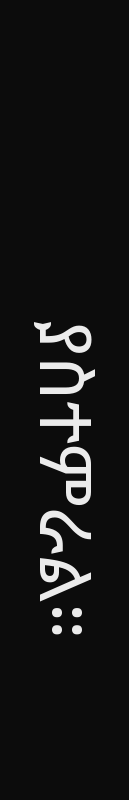ያስተምራል።